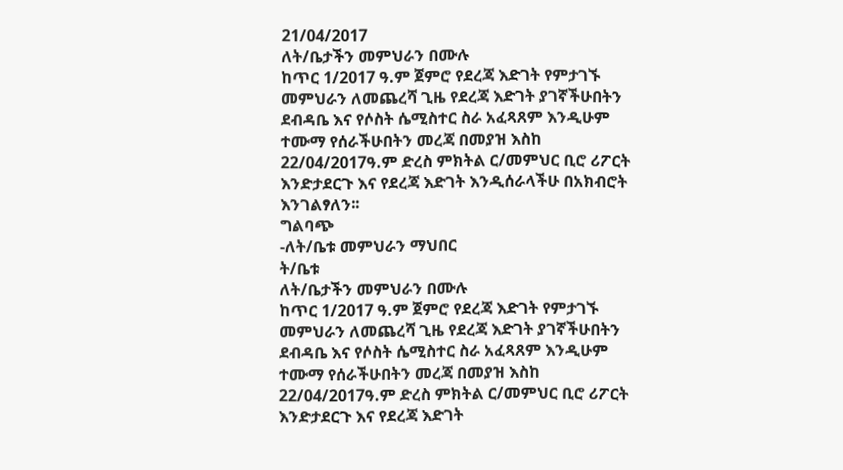21/04/2017
ለት/ቤታችን መምህራን በሙሉ
ከጥር 1/2017 ዓ.ም ጀምሮ የደረጃ እድገት የምታገኙ መምህራን ለመጨረሻ ጊዜ የደረጃ እድገት ያገኛችሁበትን ደብዳቤ እና የሶስት ሴሚስተር ስራ አፈጻጸም እንዲሁም ተሙማ የሰራችሁበትን መረጃ በመያዝ እስከ 22/04/2017ዓ.ም ድረስ ምክትል ር/መምህር ቢሮ ሪፖርት እንድታደርጉ እና የደረጃ እድገት እንዲሰራላችሁ በአክብሮት እንገልፃለን፡፡
ግልባጭ
-ለት/ቤቱ መምህራን ማህበር
ት/ቤቱ
ለት/ቤታችን መምህራን በሙሉ
ከጥር 1/2017 ዓ.ም ጀምሮ የደረጃ እድገት የምታገኙ መምህራን ለመጨረሻ ጊዜ የደረጃ እድገት ያገኛችሁበትን ደብዳቤ እና የሶስት ሴሚስተር ስራ አፈጻጸም እንዲሁም ተሙማ የሰራችሁበትን መረጃ በመያዝ እስከ 22/04/2017ዓ.ም ድረስ ምክትል ር/መምህር ቢሮ ሪፖርት እንድታደርጉ እና የደረጃ እድገት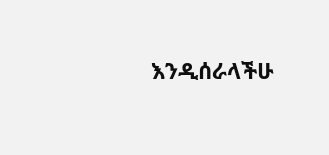እንዲሰራላችሁ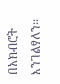በአክብሮት እንገልፃለን፡፡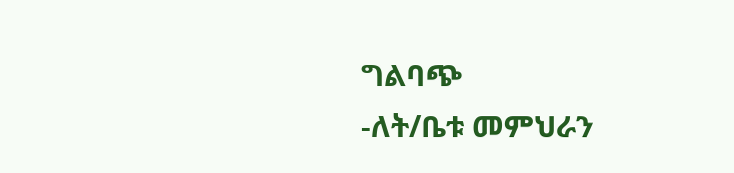ግልባጭ
-ለት/ቤቱ መምህራን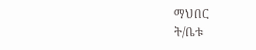ማህበር
ት/ቤቱ